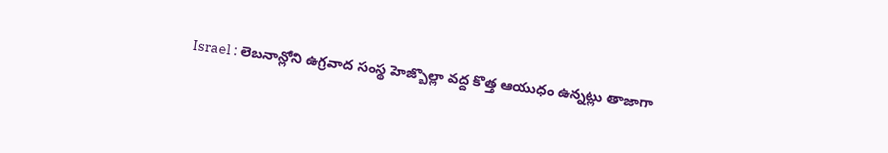Israel : లెబనాన్లోని ఉగ్రవాద సంస్థ హెజ్బొల్లా వద్ద కొత్త ఆయుధం ఉన్నట్లు తాజాగా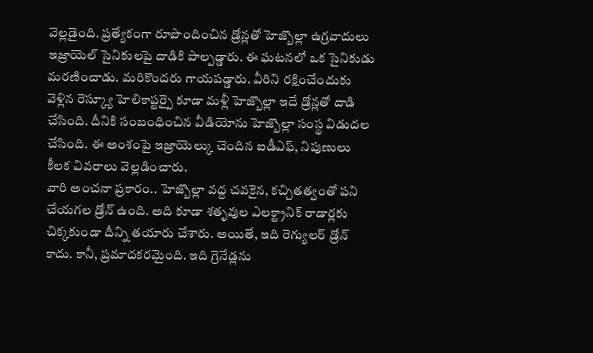వెల్లడైంది. ప్రత్యేకంగా రూపొందించిన డ్రోన్లతో హెజ్బొల్లా ఉగ్రవాదులు ఇజ్రాయెల్ సైనికులపై దాడికి పాల్పడ్డారు. ఈ ఘటనలో ఒక సైనికుడు మరణించాడు. మరికొందరు గాయపడ్డారు. వీరిని రక్షించేందుకు వెళ్లిన రెస్క్యూ హెలికాప్టర్పై కూడా మళ్లీ హెజ్బొల్లా ఇదే డ్రోన్లతో దాడి చేసింది. దీనికి సంబంధించిన వీడియోను హెజ్బొల్లా సంస్థ విడుదల చేసింది. ఈ అంశంపై ఇజ్రాయెల్కు చెందిన ఐడీఎఫ్, నిపుణులు కీలక వివరాలు వెల్లడించారు.
వారి అంచనా ప్రకారం.. హెజ్బొల్లా వద్ద చవకైన, కచ్చితత్వంతో పని చేయగల డ్రోన్ ఉంది. అది కూడా శతృవుల ఎలక్ట్రానిక్ రాడార్లకు చిక్కకుండా దీన్ని తయారు చేశారు. అయితే, ఇది రెగ్యులర్ డ్రోన్ కాదు. కానీ, ప్రమాదకరమైంది. ఇది గ్రెనేడ్లను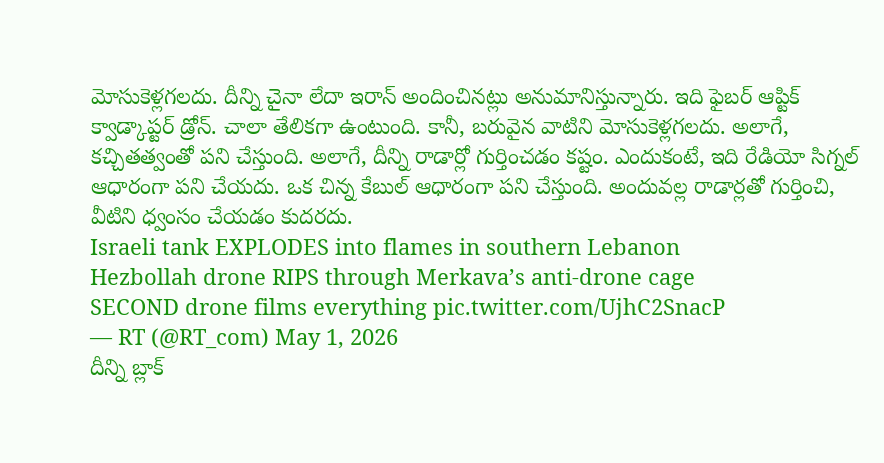మోసుకెళ్లగలదు. దీన్ని చైనా లేదా ఇరాన్ అందించినట్లు అనుమానిస్తున్నారు. ఇది ఫైబర్ ఆప్టిక్ క్వాడ్కాప్టర్ డ్రోన్. చాలా తేలికగా ఉంటుంది. కానీ, బరువైన వాటిని మోసుకెళ్లగలదు. అలాగే, కచ్చితత్వంతో పని చేస్తుంది. అలాగే, దీన్ని రాడార్లో గుర్తించడం కష్టం. ఎందుకంటే, ఇది రేడియో సిగ్నల్ ఆధారంగా పని చేయదు. ఒక చిన్న కేబుల్ ఆధారంగా పని చేస్తుంది. అందువల్ల రాడార్లతో గుర్తించి, వీటిని ధ్వంసం చేయడం కుదరదు.
Israeli tank EXPLODES into flames in southern Lebanon
Hezbollah drone RIPS through Merkava’s anti-drone cage
SECOND drone films everything pic.twitter.com/UjhC2SnacP
— RT (@RT_com) May 1, 2026
దీన్ని బ్లాక్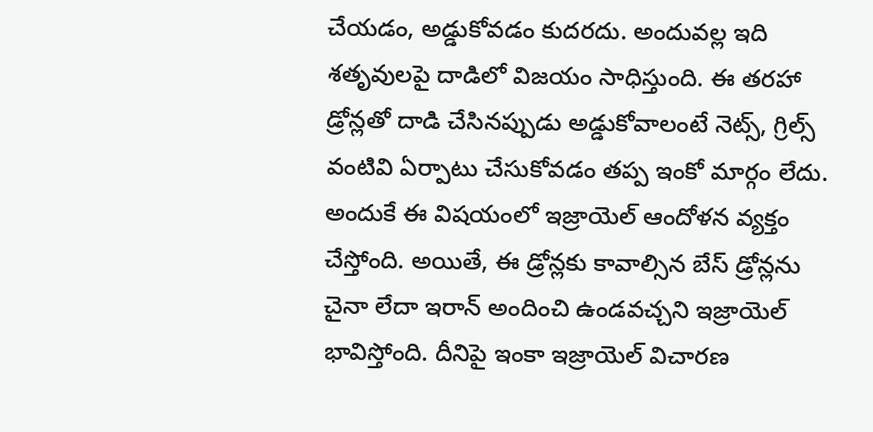చేయడం, అడ్డుకోవడం కుదరదు. అందువల్ల ఇది శతృవులపై దాడిలో విజయం సాధిస్తుంది. ఈ తరహా డ్రోన్లతో దాడి చేసినప్పుడు అడ్డుకోవాలంటే నెట్స్, గ్రిల్స్ వంటివి ఏర్పాటు చేసుకోవడం తప్ప ఇంకో మార్గం లేదు. అందుకే ఈ విషయంలో ఇజ్రాయెల్ ఆందోళన వ్యక్తం చేస్తోంది. అయితే, ఈ డ్రోన్లకు కావాల్సిన బేస్ డ్రోన్లను చైనా లేదా ఇరాన్ అందించి ఉండవచ్చని ఇజ్రాయెల్ భావిస్తోంది. దీనిపై ఇంకా ఇజ్రాయెల్ విచారణ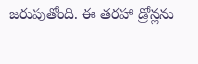జరుపుతోంది. ఈ తరహా డ్రోన్లను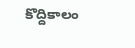కొద్దికాలం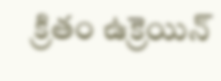క్రితం ఉక్రెయిన్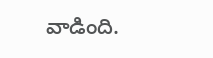వాడింది.